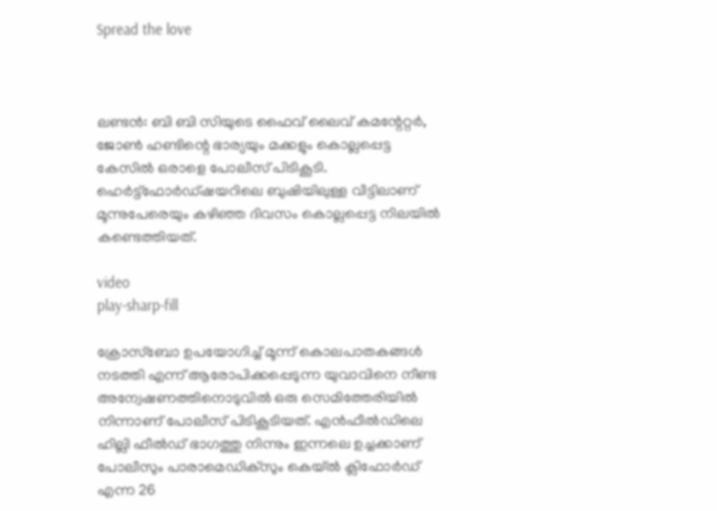Spread the love



ലണ്ടന്‍: ബി ബി സിയുടെ ഫൈവ് ലൈവ് കമന്റേറ്റര്‍, ജോണ്‍ ഹണ്ടിന്റെ ഭാര്യയും മക്കളും കൊല്ലപ്പെട്ട കേസിൽ ഒരാളെ പോലീസ് പിടികൂടി. ഹെര്‍ട്ട്‌ഫോര്‍ഡ്ഷയറിലെ ബുഷിയിലുള്ള വീട്ടിലാണ് മൂന്നുപേരെയും കഴിഞ്ഞ ദിവസം കൊല്ലപ്പെട്ട നിലയില്‍ കണ്ടെത്തിയത്.

video
play-sharp-fill

ക്രോസ്‌ബോ ഉപയോഗിച്ച് മൂന്ന് കൊലപാതകങ്ങള്‍ നടത്തി എന്ന് ആരോപിക്കപ്പെടുന്ന യുവാവിനെ നീണ്ട അന്വേഷണത്തിനൊടുവില്‍ ഒരു സെമിത്തേരിയില്‍ നിന്നാണ് പോലീസ് പിടികൂടിയത്. എന്‍ഫീല്‍ഡിലെ ഹില്ലി ഫീല്‍ഡ് ഭാഗത്തു നിന്നും ഇന്നലെ ഉച്ചക്കാണ് പോലീസും പാരാമെഡിക്സും കെയ്ല്‍ ക്ലിഫോര്‍ഡ് എന്ന 26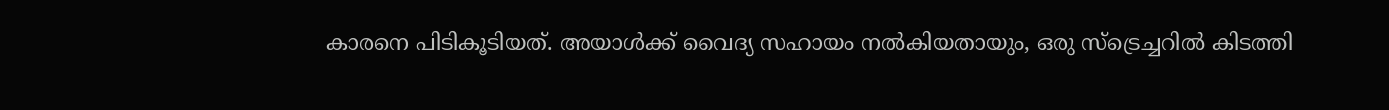കാരനെ പിടികൂടിയത്. അയാള്‍ക്ക് വൈദ്യ സഹായം നല്‍കിയതായും, ഒരു സ്‌ട്രെച്ചറില്‍ കിടത്തി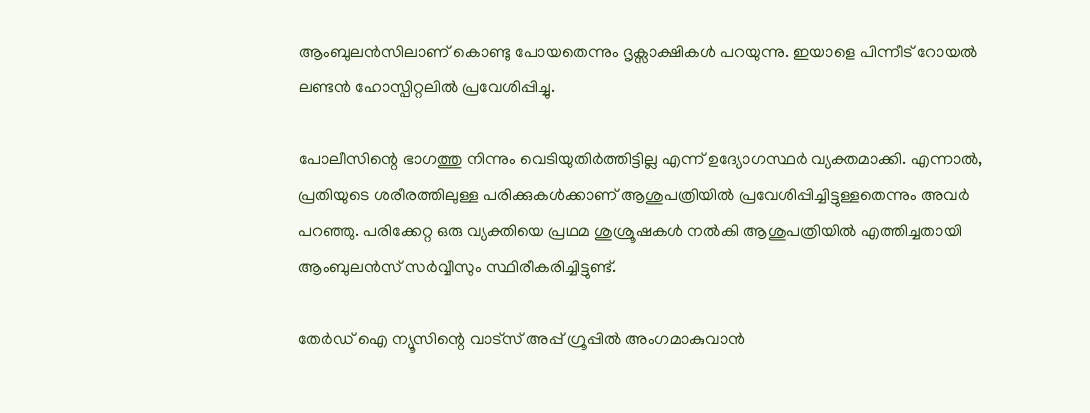ആംബുലന്‍സിലാണ് കൊണ്ടു പോയതെന്നും ദൃക്സാക്ഷികള്‍ പറയുന്നു. ഇയാളെ പിന്നീട് റോയല്‍ ലണ്ടന്‍ ഹോസ്പിറ്റലില്‍ പ്രവേശിപ്പിച്ചു.

പോലീസിന്റെ ഭാഗത്തു നിന്നും വെടിയുതിര്‍ത്തിട്ടില്ല എന്ന് ഉദ്യോഗസ്ഥര്‍ വ്യക്തമാക്കി. എന്നാല്‍, പ്രതിയുടെ ശരീരത്തിലുള്ള പരിക്കുകള്‍ക്കാണ് ആശുപത്രിയില്‍ പ്രവേശിപ്പിച്ചിട്ടുള്ളതെന്നും അവര്‍ പറഞ്ഞു. പരിക്കേറ്റ ഒരു വ്യക്തിയെ പ്രഥമ ശുശ്രൂഷകള്‍ നല്‍കി ആശുപത്രിയില്‍ എത്തിച്ചതായി ആംബുലന്‍സ് സര്‍വ്വീസും സ്ഥിരീകരിച്ചിട്ടുണ്ട്.

തേർഡ് ഐ ന്യൂസിന്റെ വാട്സ് അപ്പ് ഗ്രൂപ്പിൽ അംഗമാകുവാൻ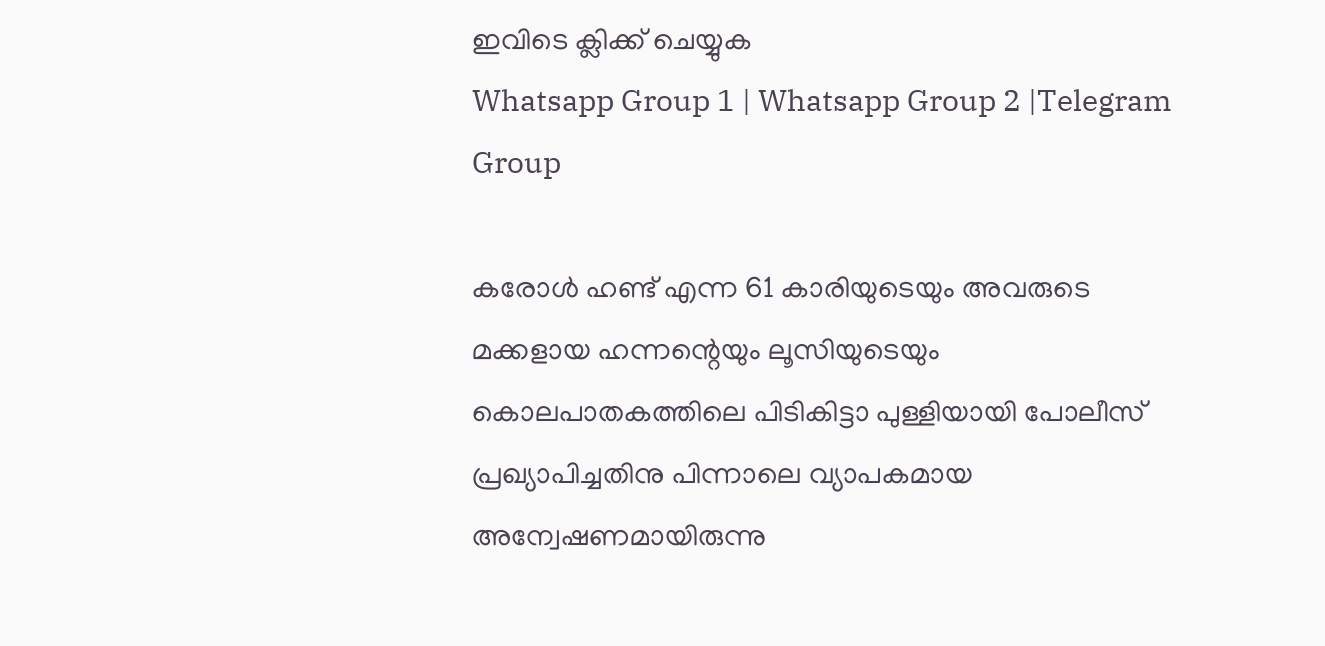ഇവിടെ ക്ലിക്ക് ചെയ്യുക
Whatsapp Group 1 | Whatsapp Group 2 |Telegram Group

കരോള്‍ ഹണ്ട് എന്ന 61 കാരിയുടെയും അവരുടെ മക്കളായ ഹന്നന്റെയും ലൂസിയുടെയും കൊലപാതകത്തിലെ പിടികിട്ടാ പുള്ളിയായി പോലീസ് പ്രഖ്യാപിച്ചതിനു പിന്നാലെ വ്യാപകമായ അന്വേഷണമായിരുന്നു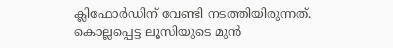ക്ലിഫോര്‍ഡിന് വേണ്ടി നടത്തിയിരുന്നത്. കൊല്ലപ്പെട്ട ലൂസിയുടെ മുന്‍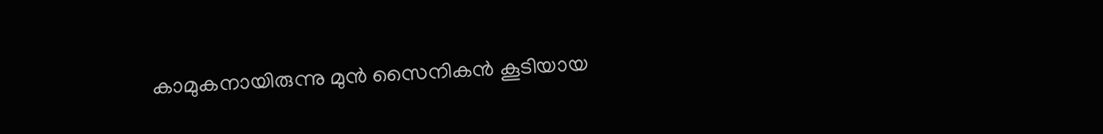കാമുകനായിരുന്നു മുന്‍ സൈനികന്‍ കൂടിയായ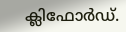ക്ലിഫോര്‍ഡ്.